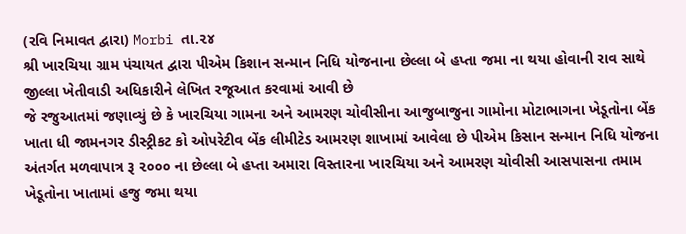(રવિ નિમાવત દ્વારા) Morbi તા.૨૪
શ્રી ખારચિયા ગ્રામ પંચાયત દ્વારા પીએમ કિશાન સન્માન નિધિ યોજનાના છેલ્લા બે હપ્તા જમા ના થયા હોવાની રાવ સાથે જીલ્લા ખેતીવાડી અધિકારીને લેખિત રજૂઆત કરવામાં આવી છે
જે રજુઆતમાં જણાવ્યું છે કે ખારચિયા ગામના અને આમરણ ચોવીસીના આજુબાજુના ગામોના મોટાભાગના ખેડૂતોના બેંક ખાતા ધી જામનગર ડીસ્ટ્રીકટ કો ઓપરેટીવ બેંક લીમીટેડ આમરણ શાખામાં આવેલા છે પીએમ કિસાન સન્માન નિધિ યોજના અંતર્ગત મળવાપાત્ર રૂ ૨૦૦૦ ના છેલ્લા બે હપ્તા અમારા વિસ્તારના ખારચિયા અને આમરણ ચોવીસી આસપાસના તમામ ખેડૂતોના ખાતામાં હજુ જમા થયા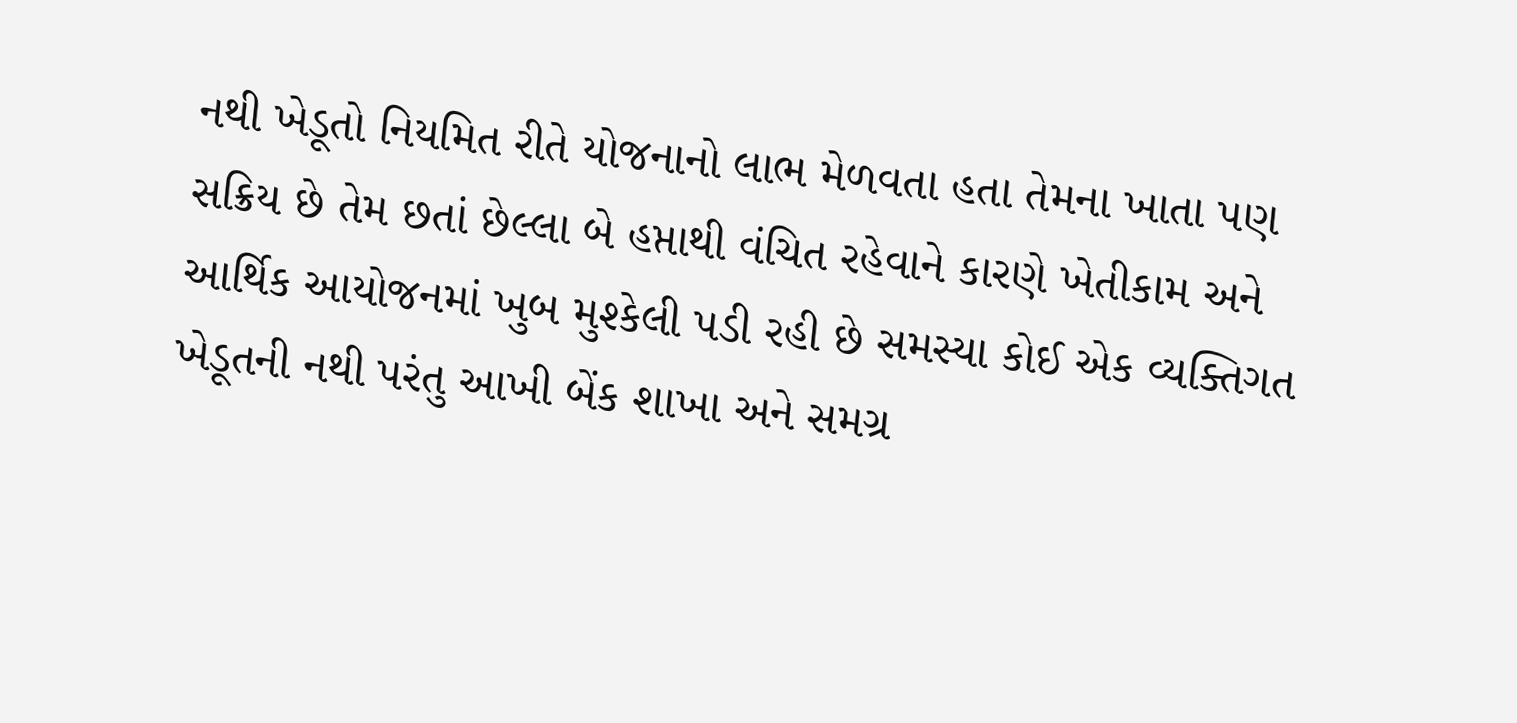નથી ખેડૂતો નિયમિત રીતે યોજનાનો લાભ મેળવતા હતા તેમના ખાતા પણ સક્રિય છે તેમ છતાં છેલ્લા બે હપ્તાથી વંચિત રહેવાને કારણે ખેતીકામ અને આર્થિક આયોજનમાં ખુબ મુશ્કેલી પડી રહી છે સમસ્યા કોઈ એક વ્યક્તિગત ખેડૂતની નથી પરંતુ આખી બેંક શાખા અને સમગ્ર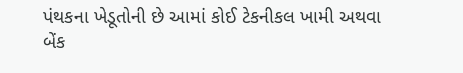પંથકના ખેડૂતોની છે આમાં કોઈ ટેકનીકલ ખામી અથવા બેંક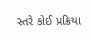સ્તરે કોઈ પ્રક્રિયા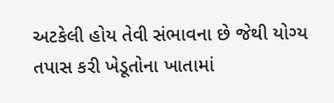અટકેલી હોય તેવી સંભાવના છે જેથી યોગ્ય તપાસ કરી ખેડૂતોના ખાતામાં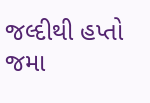જલ્દીથી હપ્તો જમા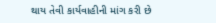થાય તેવી કાર્યવાહીની માંગ કરી છે